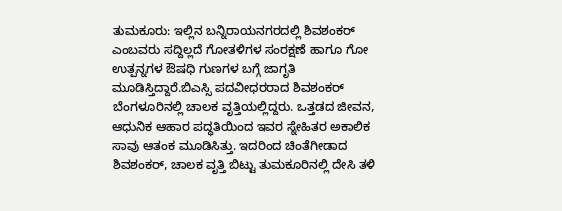ತುಮಕೂರು: ಇಲ್ಲಿನ ಬನ್ನಿರಾಯನಗರದಲ್ಲಿ ಶಿವಶಂಕರ್ ಎಂಬವರು ಸದ್ದಿಲ್ಲದೆ ಗೋತಳಿಗಳ ಸಂರಕ್ಷಣೆ ಹಾಗೂ ಗೋ ಉತ್ಪನ್ನಗಳ ಔಷಧಿ ಗುಣಗಳ ಬಗ್ಗೆ ಜಾಗೃತಿ ಮೂಡಿಸ್ತಿದ್ದಾರೆ.ಬಿಎಸ್ಸಿ ಪದವೀಧರರಾದ ಶಿವಶಂಕರ್ ಬೆಂಗಳೂರಿನಲ್ಲಿ ಚಾಲಕ ವೃತ್ತಿಯಲ್ಲಿದ್ದರು. ಒತ್ತಡದ ಜೀವನ, ಆಧುನಿಕ ಆಹಾರ ಪದ್ಧತಿಯಿಂದ ಇವರ ಸ್ನೇಹಿತರ ಅಕಾಲಿಕ ಸಾವು ಆತಂಕ ಮೂಡಿಸಿತ್ತು. ಇದರಿಂದ ಚಿಂತೆಗೀಡಾದ ಶಿವಶಂಕರ್, ಚಾಲಕ ವೃತ್ತಿ ಬಿಟ್ಟು ತುಮಕೂರಿನಲ್ಲಿ ದೇಸಿ ತಳಿ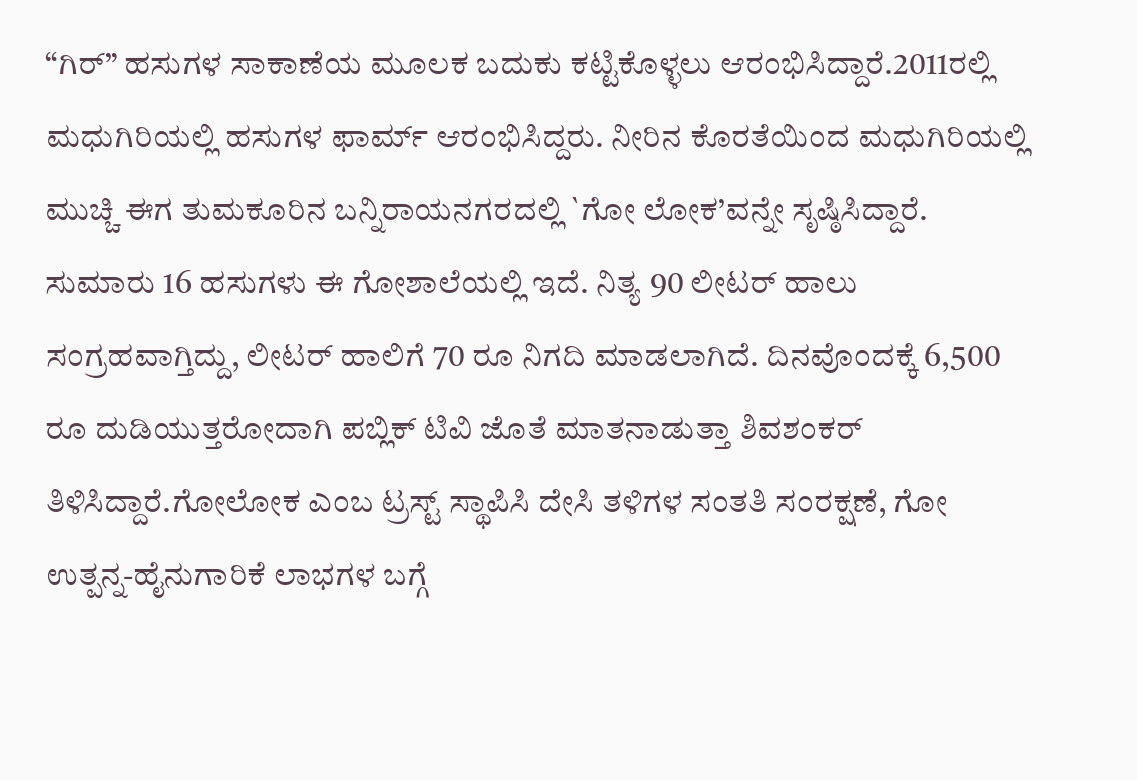“ಗಿರ್” ಹಸುಗಳ ಸಾಕಾಣೆಯ ಮೂಲಕ ಬದುಕು ಕಟ್ಟಿಕೊಳ್ಳಲು ಆರಂಭಿಸಿದ್ದಾರೆ.2011ರಲ್ಲಿ ಮಧುಗಿರಿಯಲ್ಲಿ ಹಸುಗಳ ಫಾರ್ಮ್ ಆರಂಭಿಸಿದ್ದರು. ನೀರಿನ ಕೊರತೆಯಿಂದ ಮಧುಗಿರಿಯಲ್ಲಿ ಮುಚ್ಚಿ ಈಗ ತುಮಕೂರಿನ ಬನ್ನಿರಾಯನಗರದಲ್ಲಿ `ಗೋ ಲೋಕ’ವನ್ನೇ ಸೃಷ್ಠಿಸಿದ್ದಾರೆ. ಸುಮಾರು 16 ಹಸುಗಳು ಈ ಗೋಶಾಲೆಯಲ್ಲಿ ಇದೆ. ನಿತ್ಯ 90 ಲೀಟರ್ ಹಾಲು ಸಂಗ್ರಹವಾಗ್ತಿದ್ದು, ಲೀಟರ್ ಹಾಲಿಗೆ 70 ರೂ ನಿಗದಿ ಮಾಡಲಾಗಿದೆ. ದಿನವೊಂದಕ್ಕೆ 6,500 ರೂ ದುಡಿಯುತ್ತರೋದಾಗಿ ಪಬ್ಲಿಕ್ ಟಿವಿ ಜೊತೆ ಮಾತನಾಡುತ್ತಾ ಶಿವಶಂಕರ್ ತಿಳಿಸಿದ್ದಾರೆ.ಗೋಲೋಕ ಎಂಬ ಟ್ರಸ್ಟ್ ಸ್ಥಾಪಿಸಿ ದೇಸಿ ತಳಿಗಳ ಸಂತತಿ ಸಂರಕ್ಷಣೆ, ಗೋ ಉತ್ಪನ್ನ-ಹೈನುಗಾರಿಕೆ ಲಾಭಗಳ ಬಗ್ಗೆ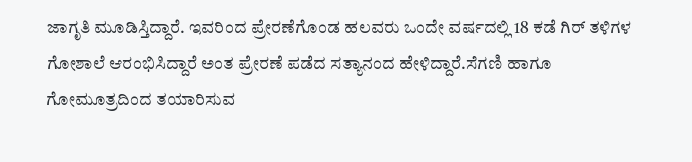ಜಾಗೃತಿ ಮೂಡಿಸ್ತಿದ್ದಾರೆ. ಇವರಿಂದ ಪ್ರೇರಣೆಗೊಂಡ ಹಲವರು ಒಂದೇ ವರ್ಷದಲ್ಲಿ 18 ಕಡೆ ಗಿರ್ ತಳಿಗಳ ಗೋಶಾಲೆ ಆರಂಭಿಸಿದ್ದಾರೆ ಅಂತ ಪ್ರೇರಣೆ ಪಡೆದ ಸತ್ಯಾನಂದ ಹೇಳಿದ್ದಾರೆ.ಸೆಗಣಿ ಹಾಗೂ ಗೋಮೂತ್ರದಿಂದ ತಯಾರಿಸುವ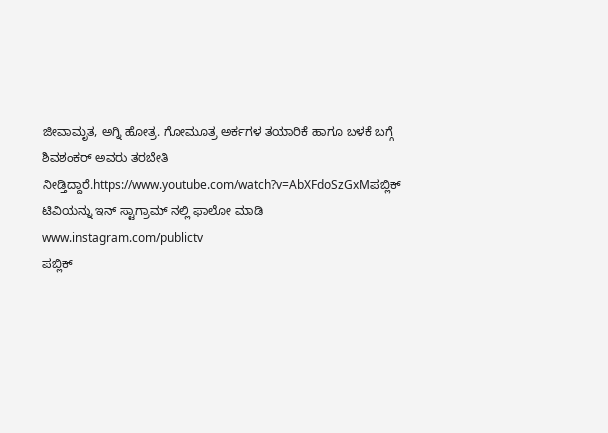ಜೀವಾಮೃತ, ಅಗ್ನಿ ಹೋತ್ರ. ಗೋಮೂತ್ರ ಅರ್ಕಗಳ ತಯಾರಿಕೆ ಹಾಗೂ ಬಳಕೆ ಬಗ್ಗೆ ಶಿವಶಂಕರ್ ಅವರು ತರಬೇತಿ ನೀಡ್ತಿದ್ದಾರೆ.https://www.youtube.com/watch?v=AbXFdoSzGxMಪಬ್ಲಿಕ್ ಟಿವಿಯನ್ನು ಇನ್ ಸ್ಟಾಗ್ರಾಮ್ ನಲ್ಲಿ ಫಾಲೋ ಮಾಡಿ www.instagram.com/publictv
ಪಬ್ಲಿಕ್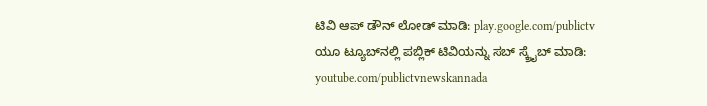ಟಿವಿ ಆಪ್ ಡೌನ್ ಲೋಡ್ ಮಾಡಿ: play.google.com/publictv
ಯೂ ಟ್ಯೂಬ್‍ನಲ್ಲಿ ಪಬ್ಲಿಕ್ ಟಿವಿಯನ್ನು ಸಬ್ ಸ್ಕ್ರೈಬ್ ಮಾಡಿ: youtube.com/publictvnewskannada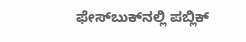ಫೇಸ್‍ಬುಕ್‍ನಲ್ಲಿ ಪಬ್ಲಿಕ್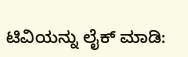ಟಿವಿಯನ್ನು ಲೈಕ್ ಮಾಡಿ: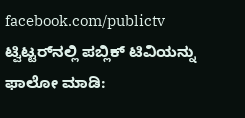facebook.com/publictv
ಟ್ವಿಟ್ಟರ್‌ನಲ್ಲಿ ಪಬ್ಲಿಕ್ ಟಿವಿಯನ್ನು ಫಾಲೋ ಮಾಡಿ: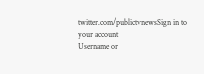twitter.com/publictvnewsSign in to your account
Username or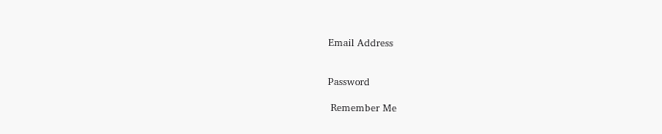Email Address


Password

 Remember Me